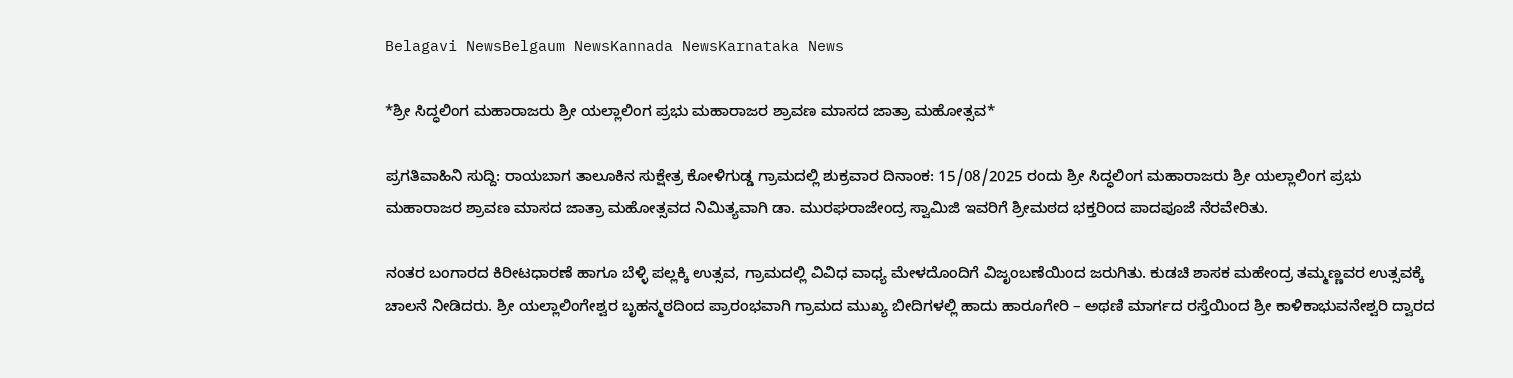Belagavi NewsBelgaum NewsKannada NewsKarnataka News

*ಶ್ರೀ ಸಿದ್ಧಲಿಂಗ ಮಹಾರಾಜರು ಶ್ರೀ ಯಲ್ಲಾಲಿಂಗ ಪ್ರಭು ಮಹಾರಾಜರ ಶ್ರಾವಣ ಮಾಸದ ಜಾತ್ರಾ ಮಹೋತ್ಸವ*

ಪ್ರಗತಿವಾಹಿನಿ ಸುದ್ದಿ: ರಾಯಬಾಗ ತಾಲೂಕಿನ ಸುಕ್ಷೇತ್ರ ಕೋಳಿಗುಡ್ಡ ಗ್ರಾಮದಲ್ಲಿ ಶುಕ್ರವಾರ ದಿನಾಂಕ: 15/08/2025 ರಂದು ಶ್ರೀ ಸಿದ್ಧಲಿಂಗ ಮಹಾರಾಜರು ಶ್ರೀ ಯಲ್ಲಾಲಿಂಗ ಪ್ರಭು ಮಹಾರಾಜರ ಶ್ರಾವಣ ಮಾಸದ ಜಾತ್ರಾ ಮಹೋತ್ಸವದ ನಿಮಿತ್ಯವಾಗಿ ಡಾ. ಮುರಘರಾಜೇಂದ್ರ ಸ್ವಾಮಿಜಿ ಇವರಿಗೆ ಶ್ರೀಮಠದ ಭಕ್ತರಿಂದ ಪಾದಪೂಜೆ ನೆರವೇರಿತು.

ನಂತರ ಬಂಗಾರದ ಕಿರೀಟಧಾರಣೆ ಹಾಗೂ ಬೆಳ್ಳಿ ಪಲ್ಲಕ್ಕಿ ಉತ್ಸವ, ಗ್ರಾಮದಲ್ಲಿ ವಿವಿಧ ವಾಧ್ಯ ಮೇಳದೊಂದಿಗೆ ವಿಜೃಂಬಣೆಯಿಂದ ಜರುಗಿತು. ಕುಡಚಿ ಶಾಸಕ ಮಹೇಂದ್ರ ತಮ್ಮಣ್ಣವರ ಉತ್ಸವಕ್ಕೆ ಚಾಲನೆ ನೀಡಿದರು. ಶ್ರೀ ಯಲ್ಲಾಲಿಂಗೇಶ್ವರ ಬೃಹನ್ಮಠದಿಂದ ಪ್ರಾರಂಭವಾಗಿ ಗ್ರಾಮದ ಮುಖ್ಯ ಬೀದಿಗಳಲ್ಲಿ ಹಾದು ಹಾರೂಗೇರಿ – ಅಥಣಿ ಮಾರ್ಗದ ರಸ್ತೆಯಿಂದ ಶ್ರೀ ಕಾಳಿಕಾಭುವನೇಶ್ವರಿ ದ್ವಾರದ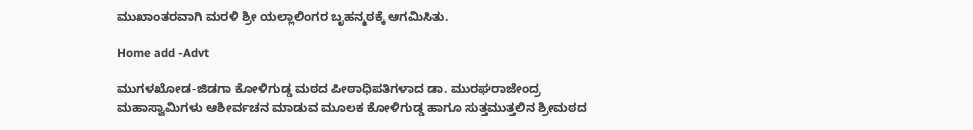ಮುಖಾಂತರವಾಗಿ ಮರಳಿ ಶ್ರೀ ಯಲ್ಲಾಲಿಂಗರ ಬೃಹನ್ಮಠಕ್ಕೆ ಆಗಮಿಸಿತು.

Home add -Advt

ಮುಗಳಖೋಡ-ಜಿಡಗಾ ಕೋಳಿಗುಡ್ಡ ಮಠದ ಪೀಠಾಧಿಪತಿಗಳಾದ ಡಾ. ಮುರಘರಾಜೇಂದ್ರ ಮಹಾಸ್ವಾಮಿಗಳು ಆಶೀರ್ವಚನ ಮಾಡುವ ಮೂಲಕ ಕೋಳಿಗುಡ್ಡ ಹಾಗೂ ಸುತ್ತಮುತ್ತಲಿನ ಶ್ರೀಮಠದ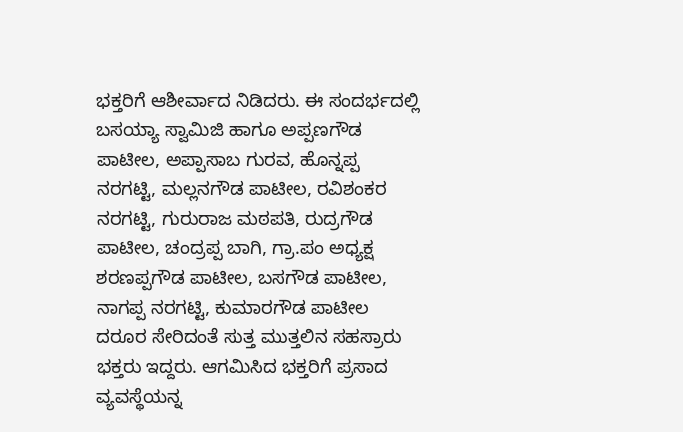ಭಕ್ತರಿಗೆ ಆಶೀರ್ವಾದ ನಿಡಿದರು. ಈ ಸಂದರ್ಭದಲ್ಲಿ ಬಸಯ್ಯಾ ಸ್ವಾಮಿಜಿ ಹಾಗೂ ಅಪ್ಪಣಗೌಡ ಪಾಟೀಲ, ಅಪ್ಪಾಸಾಬ ಗುರವ, ಹೊನ್ನಪ್ಪ ನರಗಟ್ಟಿ, ಮಲ್ಲನಗೌಡ ಪಾಟೀಲ, ರವಿಶಂಕರ ನರಗಟ್ಟಿ, ಗುರುರಾಜ ಮಠಪತಿ, ರುದ್ರಗೌಡ ಪಾಟೀಲ, ಚಂದ್ರಪ್ಪ ಬಾಗಿ, ಗ್ರಾ.ಪಂ ಅಧ್ಯಕ್ಷ ಶರಣಪ್ಪಗೌಡ ಪಾಟೀಲ, ಬಸಗೌಡ ಪಾಟೀಲ, ನಾಗಪ್ಪ ನರಗಟ್ಟಿ, ಕುಮಾರಗೌಡ ಪಾಟೀಲ ದರೂರ ಸೇರಿದಂತೆ ಸುತ್ತ ಮುತ್ತಲಿನ ಸಹಸ್ರಾರು ಭಕ್ತರು ಇದ್ದರು. ಆಗಮಿಸಿದ ಭಕ್ತರಿಗೆ ಪ್ರಸಾದ ವ್ಯವಸ್ಥೆಯನ್ನ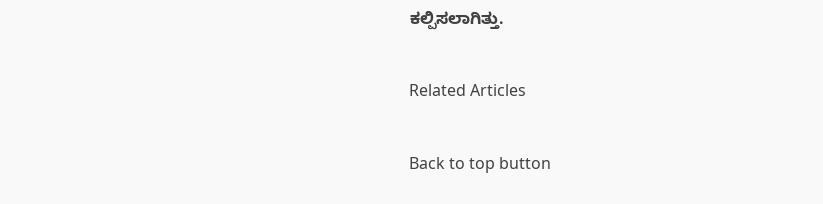ಕಲ್ಪಿಸಲಾಗಿತ್ತು.

Related Articles

Back to top button